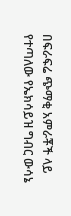በፍራፍሬ ጭማቂ አምራቾች ላይ የተጣለው የኤክሳይዝ ግብር ውሳኔ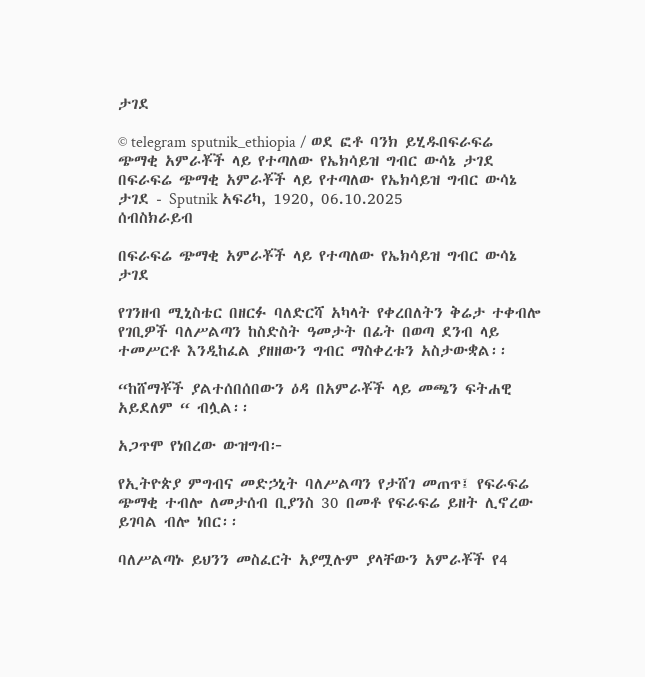ታገደ

© telegram sputnik_ethiopia / ወደ ፎቶ ባንክ ይሂዱበፍራፍሬ ጭማቂ አምራቾች ላይ የተጣለው የኤክሳይዝ ግብር ውሳኔ ታገደ
በፍራፍሬ ጭማቂ አምራቾች ላይ የተጣለው የኤክሳይዝ ግብር ውሳኔ ታገደ - Sputnik አፍሪካ, 1920, 06.10.2025
ሰብስክራይብ

በፍራፍሬ ጭማቂ አምራቾች ላይ የተጣለው የኤክሳይዝ ግብር ውሳኔ ታገደ

የገንዘብ ሚኒስቴር በዘርፉ ባለድርሻ አካላት የቀረበለትን ቅሬታ ተቀብሎ የገቢዎች ባለሥልጣን ከስድስት ዓመታት በፊት በወጣ ደንብ ላይ ተመሥርቶ እንዲከፈል ያዘዘውን ግብር ማስቀረቱን አስታውቋል፡፡

“ከሸማቾች ያልተሰበሰበውን ዕዳ በአምራቾች ላይ መጫን ፍትሐዊ አይደለም “ ብሏል፡፡

አጋጥሞ የነበረው ውዝግብ፦

የኢትዮጵያ ምግብና መድኃኒት ባለሥልጣን የታሸገ መጠጥ፤ የፍራፍሬ ጭማቂ ተብሎ ለመታሰብ ቢያንስ 30 በመቶ የፍራፍሬ ይዘት ሊኖረው ይገባል ብሎ ነበር፡፡

ባለሥልጣኑ ይህንን መስፈርት አያሟሉም ያላቸውን አምራቾች የ4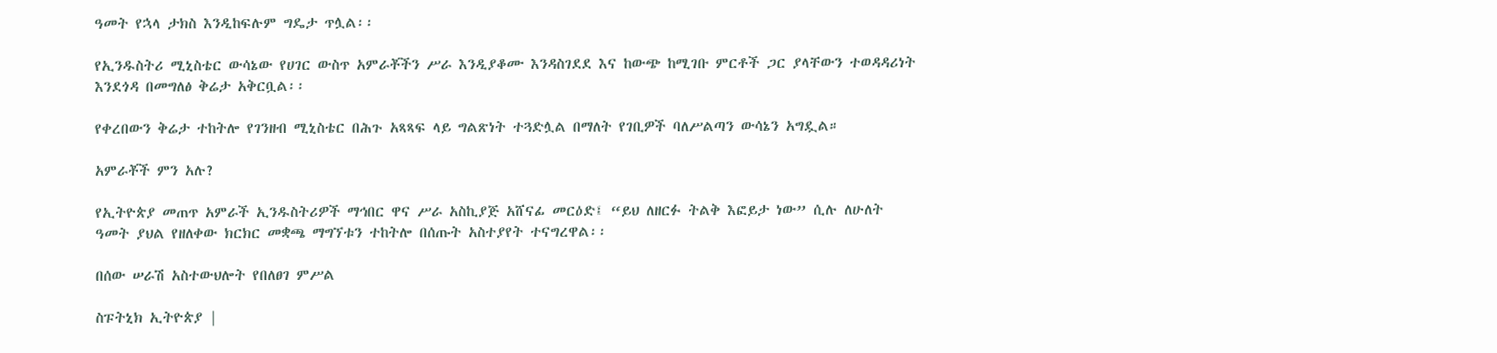ዓመት የኋላ ታክስ እንዲከፍሉም ግዴታ ጥሏል፡፡

የኢንዱስትሪ ሚኒስቴር ውሳኔው የሀገር ውስጥ አምራቾችን ሥራ እንዲያቆሙ እንዳስገደደ እና ከውጭ ከሚገቡ ምርቶች ጋር ያላቸውን ተወዳዳሪነት እንደጎዳ በመግለፅ ቅሬታ አቅርቧል፡፡

የቀረበውን ቅሬታ ተከትሎ የገንዘብ ሚኒስቴር በሕጉ አጻጻፍ ላይ ግልጽነት ተጓድሏል በማለት የገቢዎች ባለሥልጣን ውሳኔን አግዷል።

አምራቾች ምን አሉ?

የኢትዮጵያ መጠጥ አምራች ኢንዱስትሪዎች ማኅበር ዋና ሥራ አስኪያጅ አሸናፊ መርዕድ፤ “ይህ ለዘርፉ ትልቅ እፎይታ ነው” ሲሉ ለሁለት ዓመት ያህል የዘለቀው ክርክር መቋጫ ማግኘቱን ተከትሎ በሰጡት አስተያየት ተናግረዋል፡፡

በሰው ሠራሽ አስተውህሎት የበለፀገ ምሥል

ስፑትኒክ ኢትዮጵያ |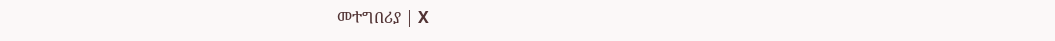መተግበሪያ | X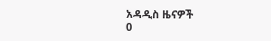አዳዲስ ዜናዎች
0